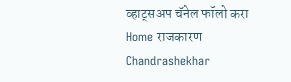व्हाट्सअप चॅनेल फॉलो करा
Home राजकारण Chandrashekhar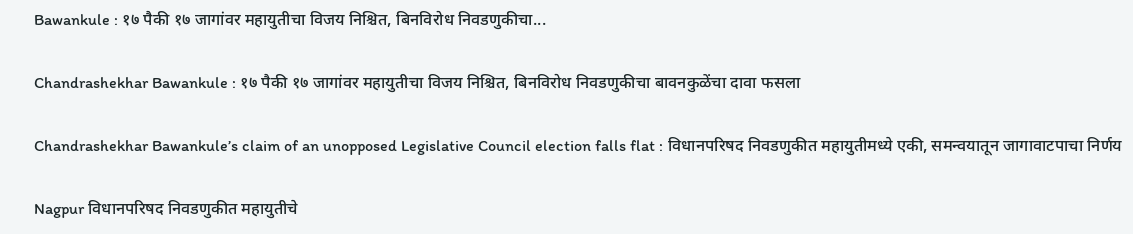Bawankule : १७ पैकी १७ जागांवर महायुतीचा विजय निश्चित, बिनविरोध निवडणुकीचा...

Chandrashekhar Bawankule : १७ पैकी १७ जागांवर महायुतीचा विजय निश्चित, बिनविरोध निवडणुकीचा बावनकुळेंचा दावा फसला

Chandrashekhar Bawankule’s claim of an unopposed Legislative Council election falls flat : विधानपरिषद निवडणुकीत महायुतीमध्ये एकी, समन्वयातून जागावाटपाचा निर्णय

Nagpur विधानपरिषद निवडणुकीत महायुतीचे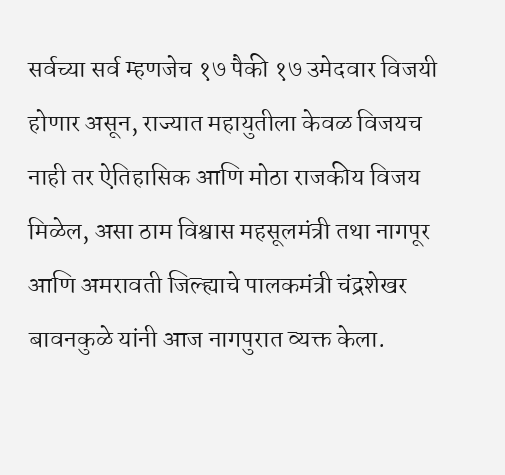सर्वच्या सर्व म्हणजेच १७ पैकी १७ उमेदवार विजयी होणार असून, राज्यात महायुतीला केवळ विजयच नाही तर ऐतिहासिक आणि मोठा राजकीय विजय मिळेल, असा ठाम विश्वास महसूलमंत्री तथा नागपूर आणि अमरावती जिल्ह्याचे पालकमंत्री चंद्रशेखर बावनकुळे यांनी आज नागपुरात व्यक्त केला.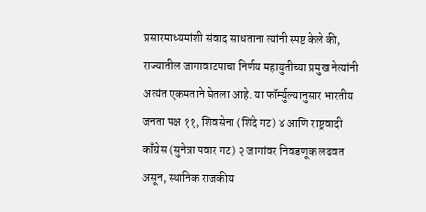प्रसारमाध्यमांशी संवाद साधताना त्यांनी स्पष्ट केले की, राज्यातील जागावाटपाचा निर्णय महायुतीच्या प्रमुख नेत्यांनी अत्यंत एकमताने घेतला आहे. या फॉर्म्युल्यानुसार भारतीय जनता पक्ष ११, शिवसेना (शिंदे गट) ४ आणि राष्ट्रवादी काँग्रेस (सुनेत्रा पवार गट) २ जागांवर निवडणूक लढवत असून, स्थानिक राजकीय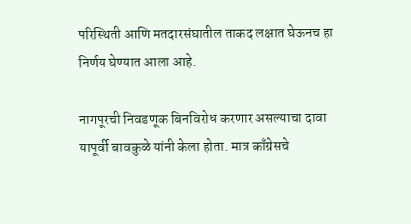परिस्थिती आणि मतदारसंघातील ताकद लक्षात घेऊनच हा निर्णय घेण्यात आला आहे.

नागपूरची निवडणूक बिनविरोध करणार असल्याचा दावा यापूर्वी बावकुळे यांनी केला होता. मात्र काँग्रेसचे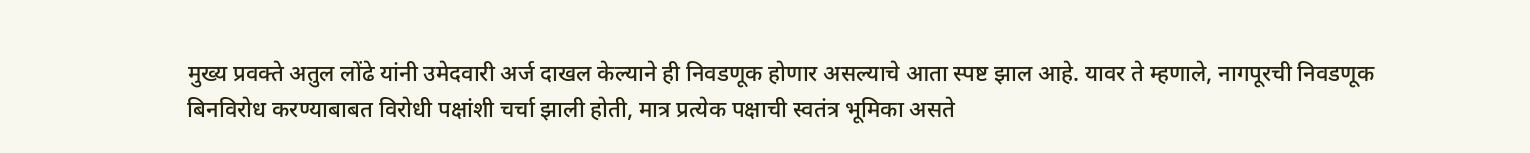मुख्य प्रवक्ते अतुल लोंढे यांनी उमेदवारी अर्ज दाखल केल्याने ही निवडणूक होणार असल्याचे आता स्पष्ट झाल आहे. यावर ते म्हणाले, नागपूरची निवडणूक बिनविरोध करण्याबाबत विरोधी पक्षांशी चर्चा झाली होती, मात्र प्रत्येक पक्षाची स्वतंत्र भूमिका असते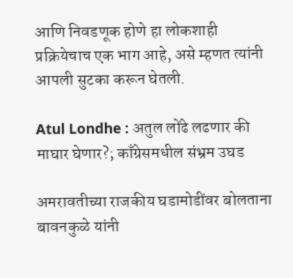आणि निवडणूक होणे हा लोकशाही प्रक्रियेचाच एक भाग आहे, असे म्हणत त्यांनी आपली सुटका करून घेतली.

Atul Londhe : अतुल लोंढे लढणार की माघार घेणार?; काँग्रेसमधील संभ्रम उघड

अमरावतीच्या राजकीय घडामोडींवर बोलताना बावनकुळे यांनी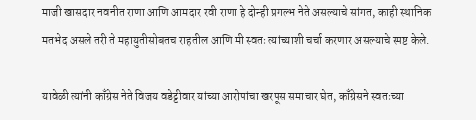माजी खासदार नवनीत राणा आणि आमदार रवी राणा हे दोन्ही प्रगल्भ नेते असल्याचे सांगत, काही स्थानिक मतभेद असले तरी ते महायुतीसोबतच राहतील आणि मी स्वतः त्यांच्याशी चर्चा करणार असल्याचे स्पष्ट केले.

यावेळी त्यांनी काँग्रेस नेते विजय वडेट्टीवार यांच्या आरोपांचा खरपूस समाचार घेत, काँग्रेसने स्वतःच्या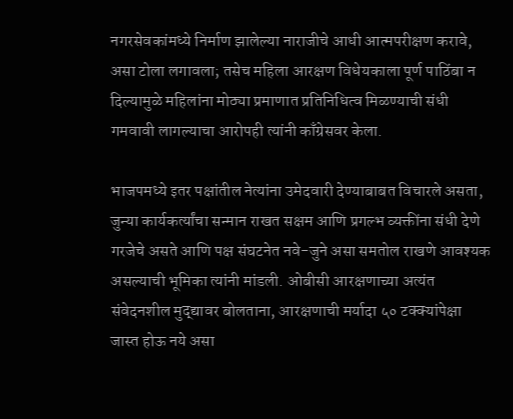नगरसेवकांमध्ये निर्माण झालेल्या नाराजीचे आधी आत्मपरीक्षण करावे, असा टोला लगावला; तसेच महिला आरक्षण विधेयकाला पूर्ण पाठिंबा न दिल्यामुळे महिलांना मोठ्या प्रमाणात प्रतिनिधित्व मिळण्याची संधी गमवावी लागल्याचा आरोपही त्यांनी काँग्रेसवर केला.

भाजपमध्ये इतर पक्षांतील नेत्यांना उमेदवारी देण्याबाबत विचारले असता, जुन्या कार्यकर्त्यांचा सन्मान राखत सक्षम आणि प्रगल्भ व्यक्तींना संधी देणे गरजेचे असते आणि पक्ष संघटनेत नवे-जुने असा समतोल राखणे आवश्यक असल्याची भूमिका त्यांनी मांडली. ओबीसी आरक्षणाच्या अत्यंत संवेदनशील मुद्द्यावर बोलताना, आरक्षणाची मर्यादा ५० टक्क्यांपेक्षा जास्त होऊ नये असा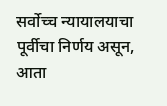सर्वोच्च न्यायालयाचा पूर्वीचा निर्णय असून, आता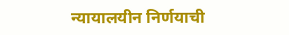न्यायालयीन निर्णयाची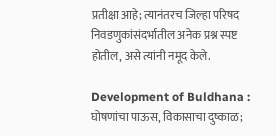प्रतीक्षा आहे; त्यानंतरच जिल्हा परिषद निवडणुकांसंदर्भातील अनेक प्रश्न स्पष्ट होतील, असे त्यांनी नमूद केले.

Development of Buldhana : घोषणांचा पाऊस, विकासाचा दुष्काळ;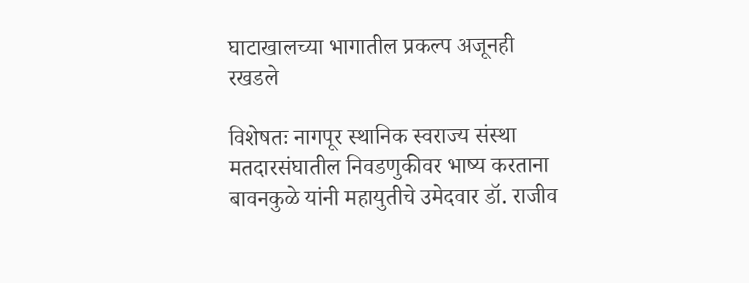घाटाखालच्या भागातील प्रकल्प अजूनही रखडले

विशेषतः नागपूर स्थानिक स्वराज्य संस्था मतदारसंघातील निवडणुकीवर भाष्य करताना बावनकुळे यांनी महायुतीचे उमेदवार डॉ. राजीव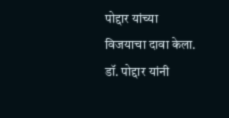पोद्दार यांच्या विजयाचा दावा केला. डॉ. पोद्दार यांनी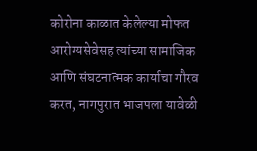कोरोना काळात केलेल्या मोफत आरोग्यसेवेसह त्यांच्या सामाजिक आणि संघटनात्मक कार्याचा गौरव करत, नागपुरात भाजपला यावेळी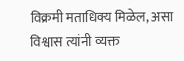विक्रमी मताधिक्य मिळेल, असा विश्वास त्यांनी व्यक्त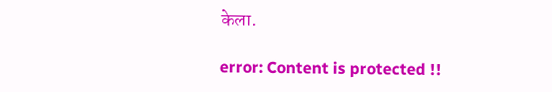केला.

error: Content is protected !!